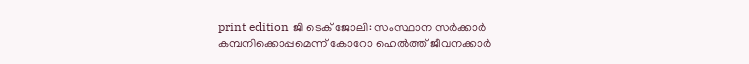print edition ജി ടെക് ജോലി: സംസ്ഥാന സർക്കാർ കമ്പനിക്കൊപ്പമെന്ന് കോറോ ഹെൽത്ത് ജീവനക്കാർ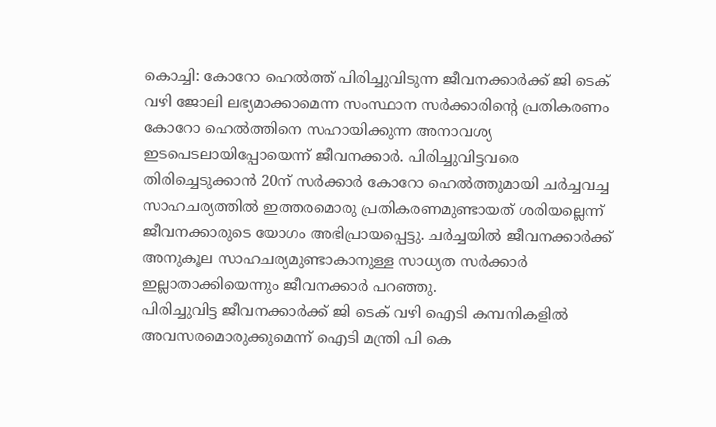കൊച്ചി: കോറോ ഹെൽത്ത് പിരിച്ചുവിടുന്ന ജീവനക്കാർക്ക് ജി ടെക് വഴി ജോലി ലഭ്യമാക്കാമെന്ന സംസ്ഥാന സർക്കാരിന്റെ പ്രതികരണം കോറോ ഹെൽത്തിനെ സഹായിക്കുന്ന അനാവശ്യ ഇടപെടലായിപ്പോയെന്ന് ജീവനക്കാർ. പിരിച്ചുവിട്ടവരെ തിരിച്ചെടുക്കാൻ 20ന് സർക്കാർ കോറോ ഹെൽത്തുമായി ചർച്ചവച്ച സാഹചര്യത്തിൽ ഇത്തരമൊരു പ്രതികരണമുണ്ടായത് ശരിയല്ലെന്ന് ജീവനക്കാരുടെ യോഗം അഭിപ്രായപ്പെട്ടു. ചർച്ചയിൽ ജീവനക്കാർക്ക് അനുകൂല സാഹചര്യമുണ്ടാകാനുള്ള സാധ്യത സർക്കാർ ഇല്ലാതാക്കിയെന്നും ജീവനക്കാർ പറഞ്ഞു.
പിരിച്ചുവിട്ട ജീവനക്കാർക്ക് ജി ടെക് വഴി ഐടി കമ്പനികളിൽ അവസരമൊരുക്കുമെന്ന് ഐടി മന്ത്രി പി കെ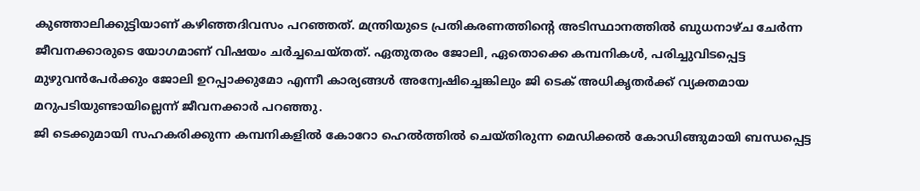കുഞ്ഞാലിക്കുട്ടിയാണ് കഴിഞ്ഞദിവസം പറഞ്ഞത്. മന്ത്രിയുടെ പ്രതികരണത്തിന്റെ അടിസ്ഥാനത്തിൽ ബുധനാഴ്ച ചേർന്ന ജീവനക്കാരുടെ യോഗമാണ് വിഷയം ചർച്ചചെയ്തത്. ഏതുതരം ജോലി, ഏതൊക്കെ കമ്പനികൾ, പരിച്ചുവിടപ്പെട്ട മുഴുവൻപേർക്കും ജോലി ഉറപ്പാക്കുമോ എന്നീ കാര്യങ്ങൾ അന്വേഷിച്ചെങ്കിലും ജി ടെക് അധികൃതർക്ക് വ്യക്തമായ മറുപടിയുണ്ടായില്ലെന്ന് ജീവനക്കാർ പറഞ്ഞു.
ജി ടെക്കുമായി സഹകരിക്കുന്ന കമ്പനികളിൽ കോറോ ഹെൽത്തിൽ ചെയ്തിരുന്ന മെഡിക്കൽ കോഡിങ്ങുമായി ബന്ധപ്പെട്ട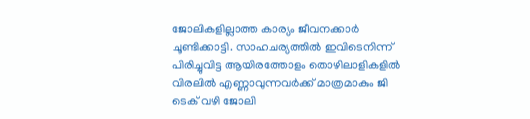ജോലികളില്ലാത്ത കാര്യം ജീവനക്കാർ ചൂണ്ടിക്കാട്ടി. സാഹചര്യത്തിൽ ഇവിടെനിന്ന് പിരിച്ചുവിട്ട ആയിരത്തോളം തൊഴിലാളികളിൽ വിരലിൽ എണ്ണാവുന്നവർക്ക് മാത്രമാകും ജി ടെക് വഴി ജോലി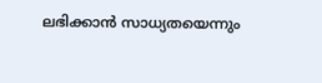ലഭിക്കാൻ സാധ്യതയെന്നും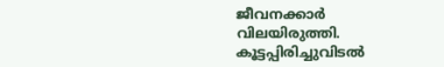ജീവനക്കാർ വിലയിരുത്തി. കൂട്ടപ്പിരിച്ചുവിടൽ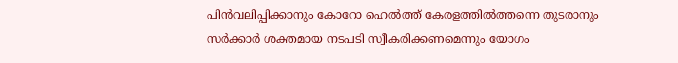പിൻവലിപ്പിക്കാനും കോറോ ഹെൽത്ത് കേരളത്തിൽത്തന്നെ തുടരാനും സർക്കാർ ശക്തമായ നടപടി സ്വീകരിക്കണമെന്നും യോഗം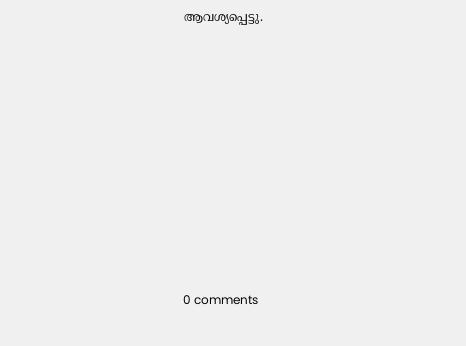ആവശ്യപ്പെട്ടു.










0 comments